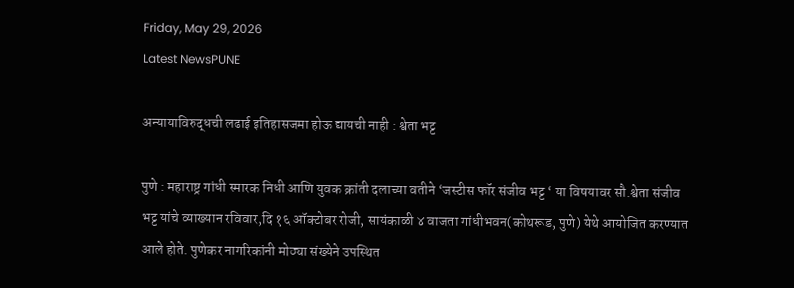Friday, May 29, 2026
Latest NewsPUNE

अन्यायाविरुद्धची लढाई इतिहासजमा होऊ द्यायची नाही : श्वेता भट्ट

पुणे : महाराष्ट्र गांधी स्मारक निधी आणि युवक क्रांती दलाच्या वतीने ‘जस्टीस फॉर संजीव भट्ट ‘ या विषयावर सौ.श्वेता संजीव भट्ट यांचे व्याख्यान रविवार,दि १६ ऑक्टोबर रोजी, सायंकाळी ४ वाजता गांधीभवन(कोथरूड, पुणे) येथे आयोजित करण्यात आले होते. पुणेकर नागरिकांनी मोठ्या संख्येने उपस्थित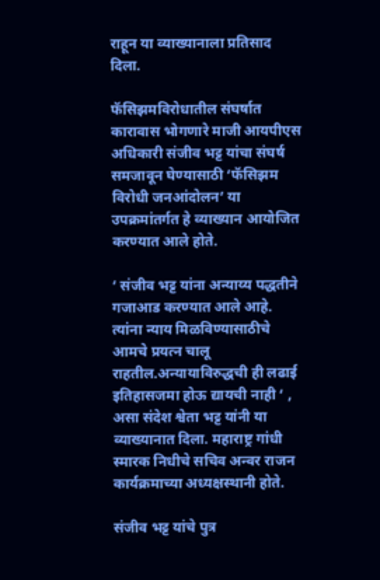राहून या व्याख्यानाला प्रतिसाद दिला.

फॅसिझमविरोधातील संघर्षात कारावास भोगणारे माजी आयपीएस अधिकारी संजीव भट्ट यांचा संघर्ष समजावून घेण्यासाठी ‘फॅसिझम विरोधी जनआंदोलन’ या उपक्रमांतर्गत हे व्याख्यान आयोजित करण्यात आले होते.

‘ संजीव भट्ट यांना अन्याय्य पद्धतीने गजाआड करण्यात आले आहे. त्यांना न्याय मिळविण्यासाठीचे आमचे प्रयत्न चालू राहतील.अन्यायाविरुद्धची ही लढाई इतिहासजमा होऊ द्यायची नाही ‘ , असा संदेश श्वेता भट्ट यांनी या व्याख्यानात दिला. महाराष्ट्र गांधी स्मारक निधीचे सचिव अन्वर राजन कार्यक्रमाच्या अध्यक्षस्थानी होते.

संजीव भट्ट यांचे पुत्र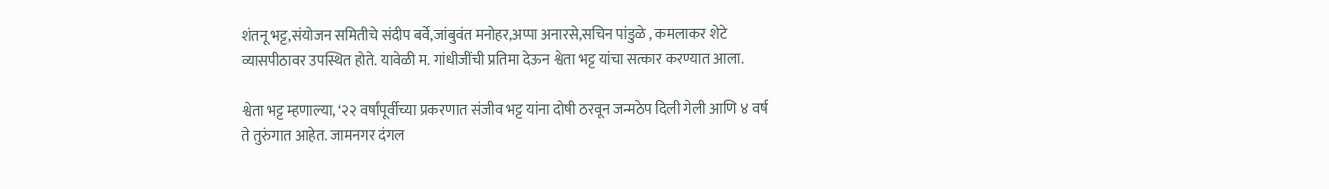शंतनू भट्ट,संयोजन समितीचे संदीप बर्वे,जांबुवंत मनोहर,अप्पा अनारसे,सचिन पांडुळे , कमलाकर शेटे व्यासपीठावर उपस्थित होते. यावेळी म. गांधीजींची प्रतिमा देऊन श्वेता भट्ट यांचा सत्कार करण्यात आला.

श्वेता भट्ट म्हणाल्या, ‘२२ वर्षांपूर्वीच्या प्रकरणात संजीव भट्ट यांना दोषी ठरवून जन्मठेप दिली गेली आणि ४ वर्ष ते तुरुंगात आहेत. जामनगर दंगल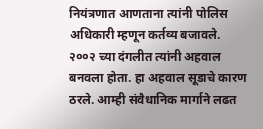नियंत्रणात आणताना त्यांनी पोलिस अधिकारी म्हणून कर्तव्य बजावले. २००२ च्या दंगलीत त्यांनी अहवाल बनवला होता. हा अहवाल सूडाचे कारण ठरले. आम्ही संवैधानिक मार्गाने लढत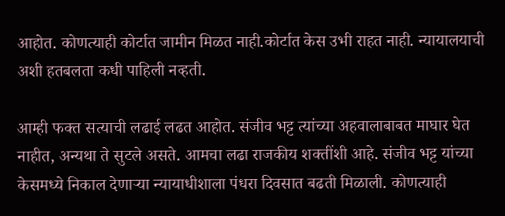आहोत. कोणत्याही कोर्टात जामीन मिळत नाही.कोर्टात केस उभी राहत नाही. न्यायालयाची अशी हतबलता कधी पाहिली नव्हती.

आम्ही फक्त सत्याची लढाई लढत आहोत. संजीव भट्ट त्यांच्या अहवालाबाबत माघार घेत नाहीत, अन्यथा ते सुटले असते. आमचा लढा राजकीय शक्तींशी आहे. संजीव भट्ट यांच्या केसमध्ये निकाल देणाऱ्या न्यायाधीशाला पंधरा दिवसात बढती मिळाली. कोणत्याही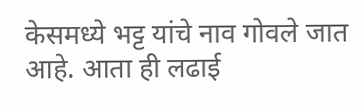केसमध्ये भट्ट यांचे नाव गोवले जात आहे. आता ही लढाई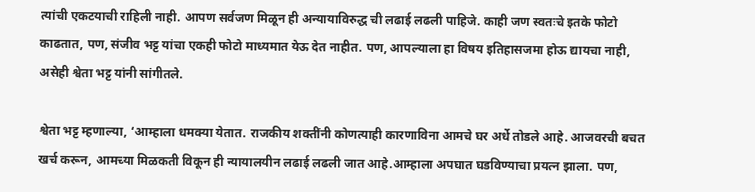त्यांची एकटयाची राहिली नाही. आपण सर्वजण मिळून ही अन्यायाविरुद्ध ची लढाई लढली पाहिजे. काही जण स्वतःचे इतके फोटो काढतात, पण, संजीव भट्ट यांचा एकही फोटो माध्यमात येऊ देत नाहीत. पण, आपल्याला हा विषय इतिहासजमा होऊ द्यायचा नाही, असेही श्वेता भट्ट यांनी सांगीतले.

श्वेता भट्ट म्हणाल्या, ‘आम्हाला धमक्या येतात. राजकीय शक्तींनी कोणत्याही कारणाविना आमचे घर अर्धे तोडले आहे. आजवरची बचत खर्च करून, आमच्या मिळकती विकून ही न्यायालयीन लढाई लढली जात आहे.आम्हाला अपघात घडविण्याचा प्रयत्न झाला. पण,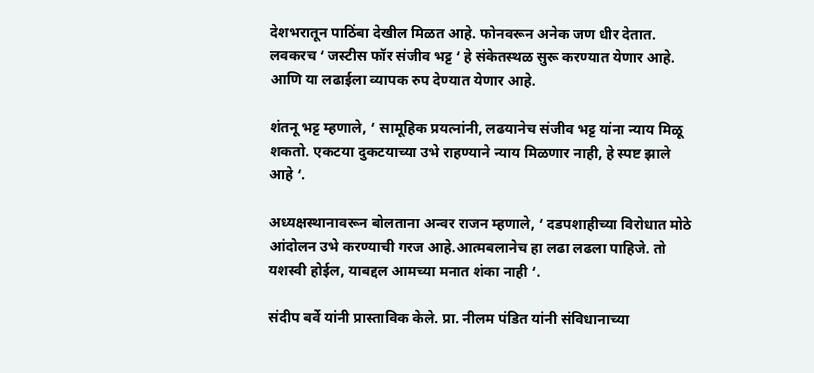देशभरातून पाठिंबा देखील मिळत आहे. फोनवरून अनेक जण धीर देतात. लवकरच ‘ जस्टीस फॉर संजीव भट्ट ‘ हे संकेतस्थळ सुरू करण्यात येणार आहे. आणि या लढाईला व्यापक रुप देण्यात येणार आहे.

शंतनू भट्ट म्हणाले, ‘ सामूहिक प्रयत्नांनी, लढयानेच संजीव भट्ट यांना न्याय मिळू शकतो. एकटया दुकटयाच्या उभे राहण्याने न्याय मिळणार नाही, हे स्पष्ट झाले आहे ‘.

अध्यक्षस्थानावरून बोलताना अन्वर राजन म्हणाले, ‘ दडपशाहीच्या विरोधात मोठे आंदोलन उभे करण्याची गरज आहे.आत्मबलानेच हा लढा लढला पाहिजे. तो यशस्वी होईल, याबद्दल आमच्या मनात शंका नाही ‘.

संदीप बर्वे यांनी प्रास्ताविक केले. प्रा. नीलम पंडित यांनी संविधानाच्या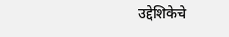उद्देशिकेचे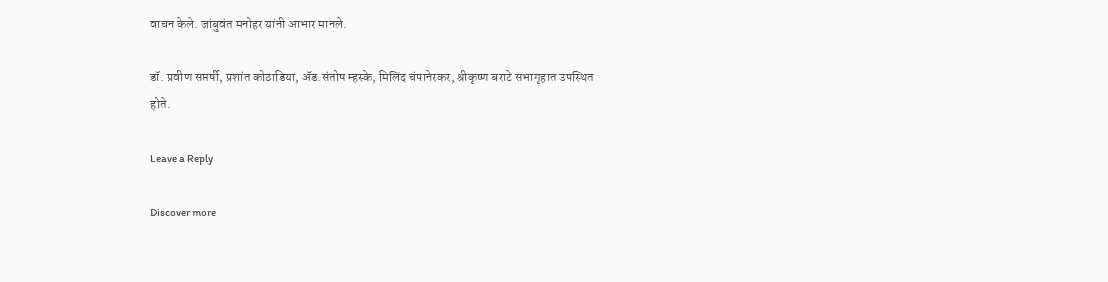वाचन केले. जांबुवंत मनोहर यांनी आभार मानले.

डॉ. प्रवीण सप्तर्षी, प्रशांत कोठाडिया, ॲड.संतोष म्हस्के, मिलिंद चंपानेरकर, श्रीकृष्ण बराटे सभागृहात उपस्थित होते.

Leave a Reply

Discover more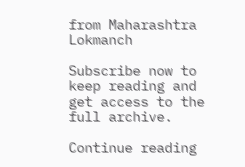from Maharashtra Lokmanch

Subscribe now to keep reading and get access to the full archive.

Continue reading